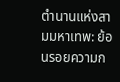ตำนานแห่งสามมหาเทพ: ย้อนรอยความก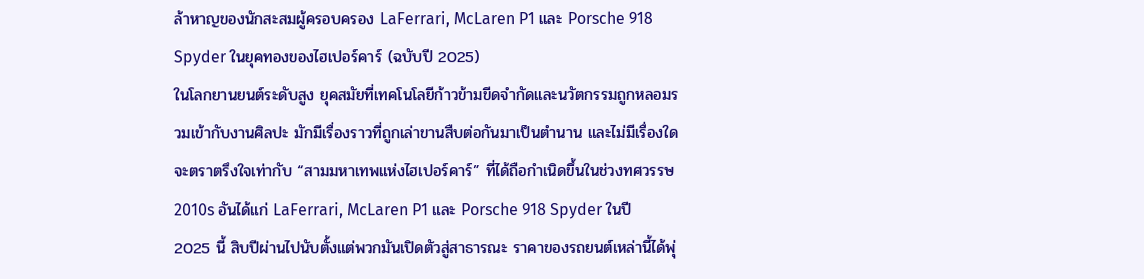ล้าหาญของนักสะสมผู้ครอบครอง LaFerrari, McLaren P1 และ Porsche 918 Spyder ในยุคทองของไฮเปอร์คาร์ (ฉบับปี 2025)
ในโลกยานยนต์ระดับสูง ยุคสมัยที่เทคโนโลยีก้าวข้ามขีดจำกัดและนวัตกรรมถูกหลอมรวมเข้ากับงานศิลปะ มักมีเรื่องราวที่ถูกเล่าขานสืบต่อกันมาเป็นตำนาน และไม่มีเรื่องใดจะตราตรึงใจเท่ากับ “สามมหาเทพแห่งไฮเปอร์คาร์” ที่ได้ถือกำเนิดขึ้นในช่วงทศวรรษ 2010s อันได้แก่ LaFerrari, McLaren P1 และ Porsche 918 Spyder ในปี 2025 นี้ สิบปีผ่านไปนับตั้งแต่พวกมันเปิดตัวสู่สาธารณะ ราคาของรถยนต์เหล่านี้ได้พุ่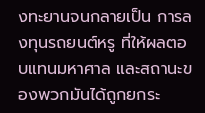งทะยานจนกลายเป็น การลงทุนรถยนต์หรู ที่ให้ผลตอบแทนมหาศาล และสถานะของพวกมันได้ถูกยกระ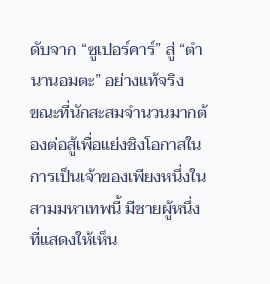ดับจาก “ซูเปอร์คาร์” สู่ “ตำนานอมตะ” อย่างแท้จริง
ขณะที่นักสะสมจำนวนมากต้องต่อสู้เพื่อแย่งชิงโอกาสในการเป็นเจ้าของเพียงหนึ่งในสามมหาเทพนี้ มีชายผู้หนึ่งที่แสดงให้เห็น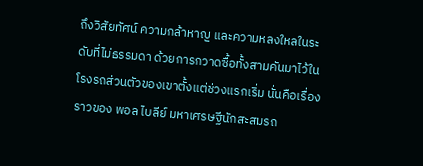ถึงวิสัยทัศน์ ความกล้าหาญ และความหลงใหลในระดับที่ไม่ธรรมดา ด้วยการกวาดซื้อทั้งสามคันมาไว้ในโรงรถส่วนตัวของเขาตั้งแต่ช่วงแรกเริ่ม นั่นคือเรื่องราวของ พอล ไบลีย์ มหาเศรษฐีนักสะสมรถ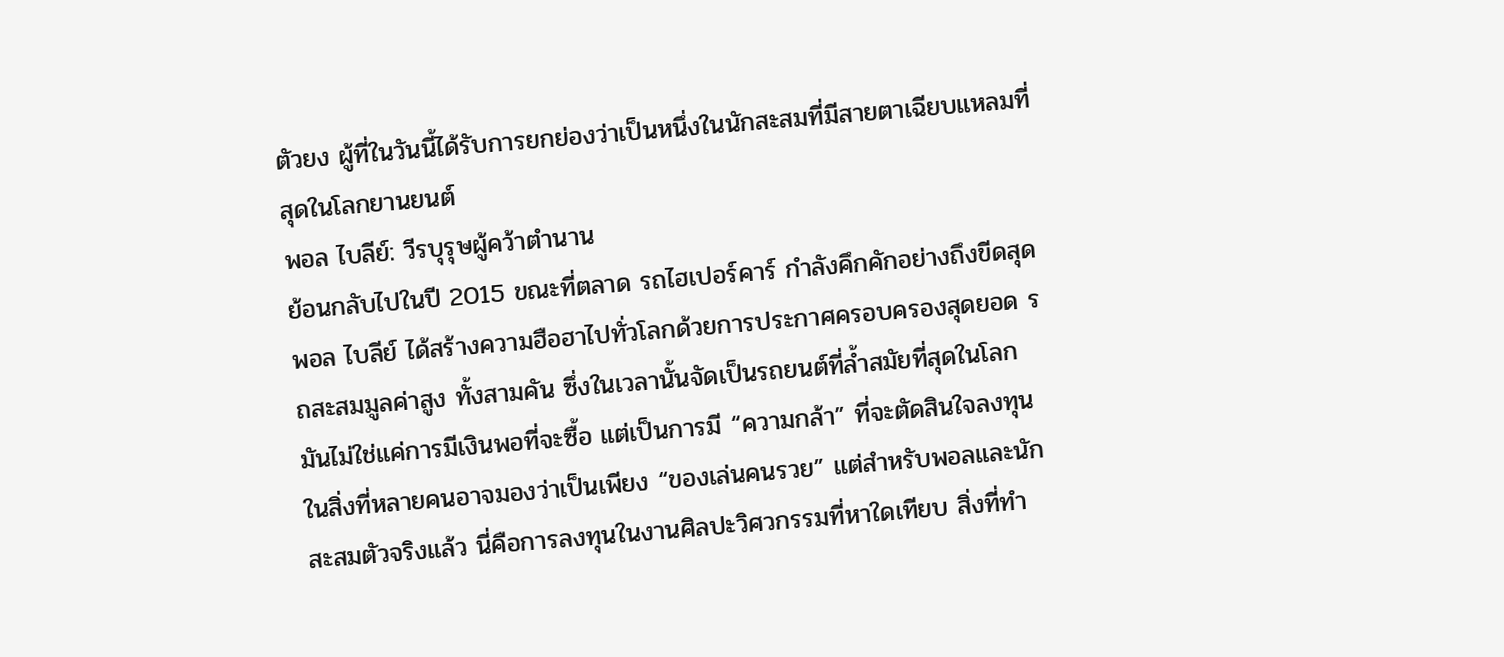ตัวยง ผู้ที่ในวันนี้ได้รับการยกย่องว่าเป็นหนึ่งในนักสะสมที่มีสายตาเฉียบแหลมที่สุดในโลกยานยนต์
พอล ไบลีย์: วีรบุรุษผู้คว้าตำนาน
ย้อนกลับไปในปี 2015 ขณะที่ตลาด รถไฮเปอร์คาร์ กำลังคึกคักอย่างถึงขีดสุด พอล ไบลีย์ ได้สร้างความฮือฮาไปทั่วโลกด้วยการประกาศครอบครองสุดยอด รถสะสมมูลค่าสูง ทั้งสามคัน ซึ่งในเวลานั้นจัดเป็นรถยนต์ที่ล้ำสมัยที่สุดในโลก มันไม่ใช่แค่การมีเงินพอที่จะซื้อ แต่เป็นการมี “ความกล้า” ที่จะตัดสินใจลงทุนในสิ่งที่หลายคนอาจมองว่าเป็นเพียง “ของเล่นคนรวย” แต่สำหรับพอลและนักสะสมตัวจริงแล้ว นี่คือการลงทุนในงานศิลปะวิศวกรรมที่หาใดเทียบ สิ่งที่ทำ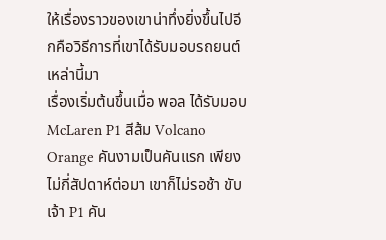ให้เรื่องราวของเขาน่าทึ่งยิ่งขึ้นไปอีกคือวิธีการที่เขาได้รับมอบรถยนต์เหล่านี้มา
เรื่องเริ่มต้นขึ้นเมื่อ พอล ได้รับมอบ McLaren P1 สีส้ม Volcano Orange คันงามเป็นคันแรก เพียงไม่กี่สัปดาห์ต่อมา เขาก็ไม่รอช้า ขับเจ้า P1 คัน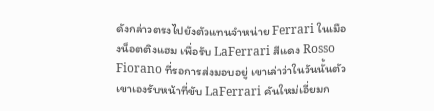ดังกล่าวตรงไปยังตัวแทนจำหน่าย Ferrari ในเมืองน็อตติงแฮม เพื่อรับ LaFerrari สีแดง Rosso Fiorano ที่รอการส่งมอบอยู่ เขาเล่าว่าในวันนั้นตัวเขาเองรับหน้าที่ขับ LaFerrari คันใหม่เอี่ยมก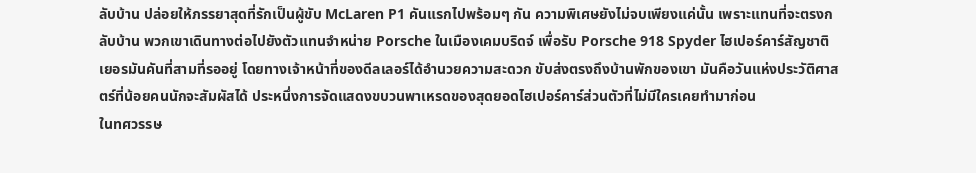ลับบ้าน ปล่อยให้ภรรยาสุดที่รักเป็นผู้ขับ McLaren P1 คันแรกไปพร้อมๆ กัน ความพิเศษยังไม่จบเพียงแค่นั้น เพราะแทนที่จะตรงกลับบ้าน พวกเขาเดินทางต่อไปยังตัวแทนจำหน่าย Porsche ในเมืองเคมบริดจ์ เพื่อรับ Porsche 918 Spyder ไฮเปอร์คาร์สัญชาติเยอรมันคันที่สามที่รออยู่ โดยทางเจ้าหน้าที่ของดีลเลอร์ได้อำนวยความสะดวก ขับส่งตรงถึงบ้านพักของเขา มันคือวันแห่งประวัติศาสตร์ที่น้อยคนนักจะสัมผัสได้ ประหนึ่งการจัดแสดงขบวนพาเหรดของสุดยอดไฮเปอร์คาร์ส่วนตัวที่ไม่มีใครเคยทำมาก่อน
ในทศวรรษ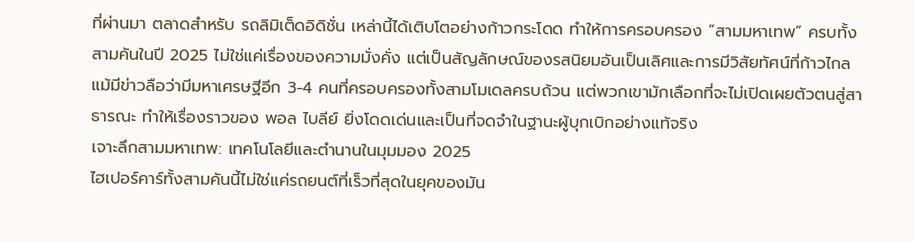ที่ผ่านมา ตลาดสำหรับ รถลิมิเต็ดอิดิชั่น เหล่านี้ได้เติบโตอย่างก้าวกระโดด ทำให้การครอบครอง “สามมหาเทพ” ครบทั้งสามคันในปี 2025 ไม่ใช่แค่เรื่องของความมั่งคั่ง แต่เป็นสัญลักษณ์ของรสนิยมอันเป็นเลิศและการมีวิสัยทัศน์ที่ก้าวไกล แม้มีข่าวลือว่ามีมหาเศรษฐีอีก 3-4 คนที่ครอบครองทั้งสามโมเดลครบถ้วน แต่พวกเขามักเลือกที่จะไม่เปิดเผยตัวตนสู่สาธารณะ ทำให้เรื่องราวของ พอล ไบลีย์ ยิ่งโดดเด่นและเป็นที่จดจำในฐานะผู้บุกเบิกอย่างแท้จริง
เจาะลึกสามมหาเทพ: เทคโนโลยีและตำนานในมุมมอง 2025
ไฮเปอร์คาร์ทั้งสามคันนี้ไม่ใช่แค่รถยนต์ที่เร็วที่สุดในยุคของมัน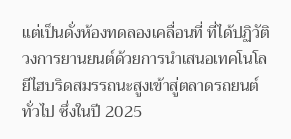แต่เป็นดั่งห้องทดลองเคลื่อนที่ ที่ได้ปฏิวัติวงการยานยนต์ด้วยการนำเสนอเทคโนโลยีไฮบริดสมรรถนะสูงเข้าสู่ตลาดรถยนต์ทั่วไป ซึ่งในปี 2025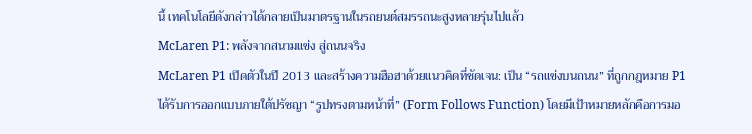นี้ เทคโนโลยีดังกล่าวได้กลายเป็นมาตรฐานในรถยนต์สมรรถนะสูงหลายรุ่นไปแล้ว
McLaren P1: พลังจากสนามแข่ง สู่ถนนจริง
McLaren P1 เปิดตัวในปี 2013 และสร้างความฮือฮาด้วยแนวคิดที่ชัดเจน: เป็น “รถแข่งบนถนน” ที่ถูกกฎหมาย P1 ได้รับการออกแบบภายใต้ปรัชญา “รูปทรงตามหน้าที่” (Form Follows Function) โดยมีเป้าหมายหลักคือการมอ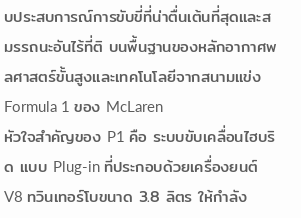บประสบการณ์การขับขี่ที่น่าตื่นเต้นที่สุดและสมรรถนะอันไร้ที่ติ บนพื้นฐานของหลักอากาศพลศาสตร์ขั้นสูงและเทคโนโลยีจากสนามแข่ง Formula 1 ของ McLaren
หัวใจสำคัญของ P1 คือ ระบบขับเคลื่อนไฮบริด แบบ Plug-in ที่ประกอบด้วยเครื่องยนต์ V8 ทวินเทอร์โบขนาด 3.8 ลิตร ให้กำลัง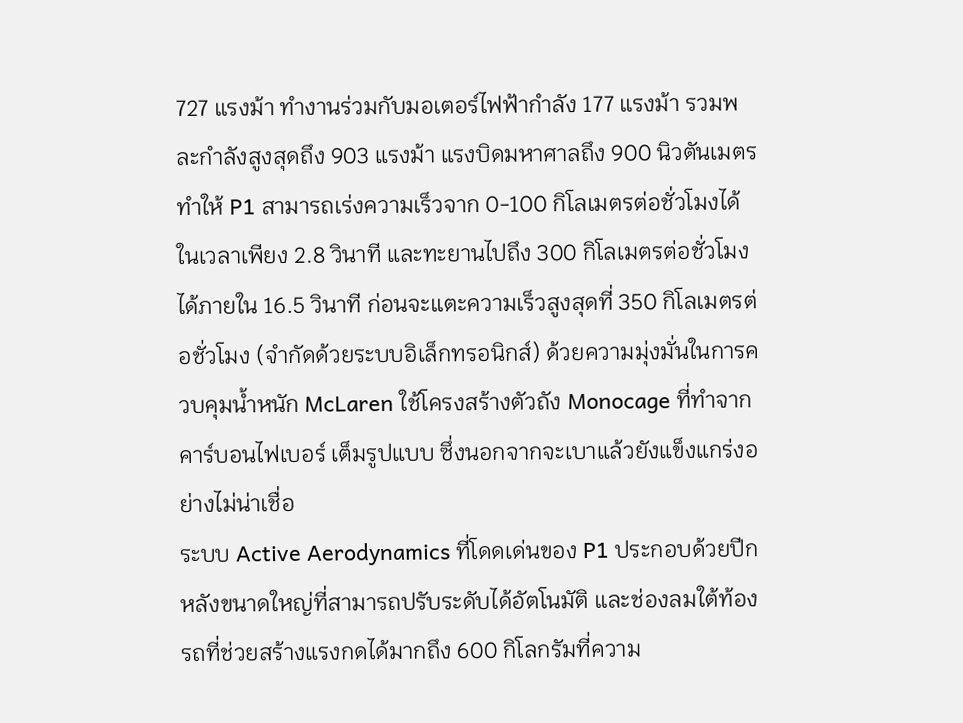727 แรงม้า ทำงานร่วมกับมอเตอร์ไฟฟ้ากำลัง 177 แรงม้า รวมพละกำลังสูงสุดถึง 903 แรงม้า แรงบิดมหาศาลถึง 900 นิวตันเมตร ทำให้ P1 สามารถเร่งความเร็วจาก 0-100 กิโลเมตรต่อชั่วโมงได้ในเวลาเพียง 2.8 วินาที และทะยานไปถึง 300 กิโลเมตรต่อชั่วโมงได้ภายใน 16.5 วินาที ก่อนจะแตะความเร็วสูงสุดที่ 350 กิโลเมตรต่อชั่วโมง (จำกัดด้วยระบบอิเล็กทรอนิกส์) ด้วยความมุ่งมั่นในการควบคุมน้ำหนัก McLaren ใช้โครงสร้างตัวถัง Monocage ที่ทำจาก คาร์บอนไฟเบอร์ เต็มรูปแบบ ซึ่งนอกจากจะเบาแล้วยังแข็งแกร่งอย่างไม่น่าเชื่อ
ระบบ Active Aerodynamics ที่โดดเด่นของ P1 ประกอบด้วยปีกหลังขนาดใหญ่ที่สามารถปรับระดับได้อัตโนมัติ และช่องลมใต้ท้องรถที่ช่วยสร้างแรงกดได้มากถึง 600 กิโลกรัมที่ความ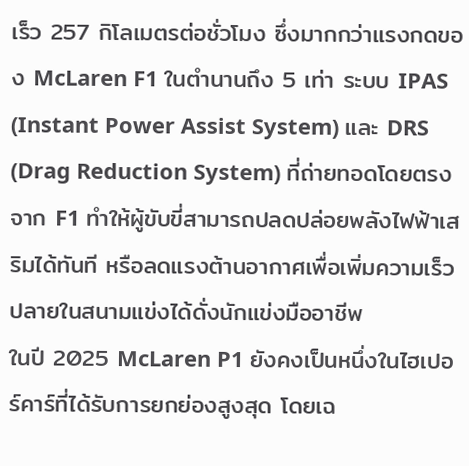เร็ว 257 กิโลเมตรต่อชั่วโมง ซึ่งมากกว่าแรงกดของ McLaren F1 ในตำนานถึง 5 เท่า ระบบ IPAS (Instant Power Assist System) และ DRS (Drag Reduction System) ที่ถ่ายทอดโดยตรงจาก F1 ทำให้ผู้ขับขี่สามารถปลดปล่อยพลังไฟฟ้าเสริมได้ทันที หรือลดแรงต้านอากาศเพื่อเพิ่มความเร็วปลายในสนามแข่งได้ดั่งนักแข่งมืออาชีพ
ในปี 2025 McLaren P1 ยังคงเป็นหนึ่งในไฮเปอร์คาร์ที่ได้รับการยกย่องสูงสุด โดยเฉ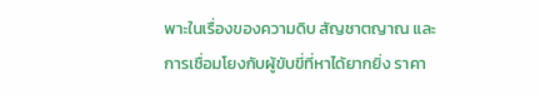พาะในเรื่องของความดิบ สัญชาตญาณ และการเชื่อมโยงกับผู้ขับขี่ที่หาได้ยากยิ่ง ราคา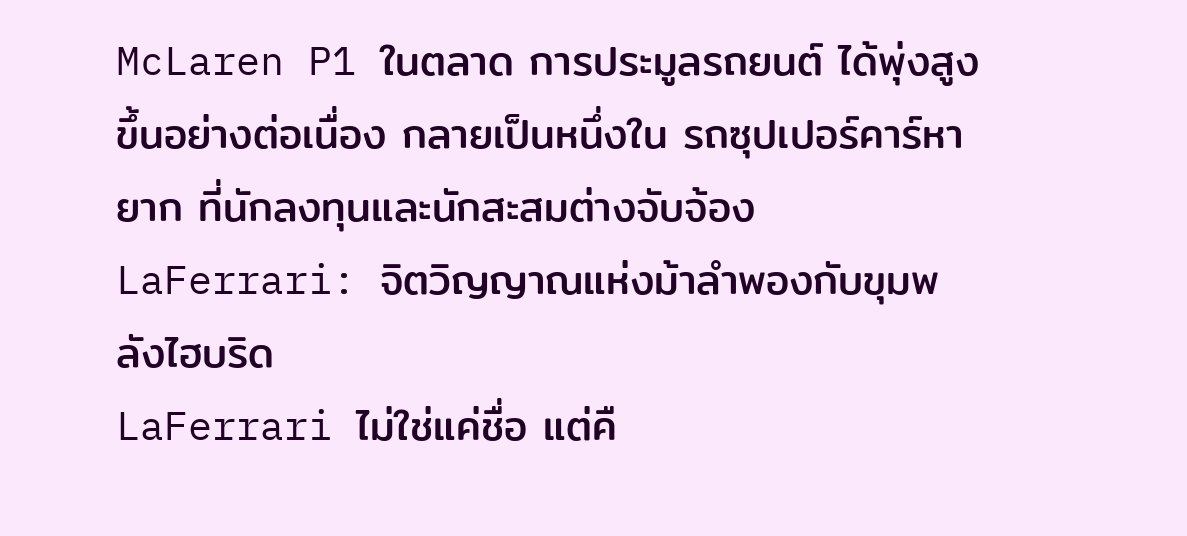McLaren P1 ในตลาด การประมูลรถยนต์ ได้พุ่งสูงขึ้นอย่างต่อเนื่อง กลายเป็นหนึ่งใน รถซุปเปอร์คาร์หายาก ที่นักลงทุนและนักสะสมต่างจับจ้อง
LaFerrari: จิตวิญญาณแห่งม้าลำพองกับขุมพลังไฮบริด
LaFerrari ไม่ใช่แค่ชื่อ แต่คื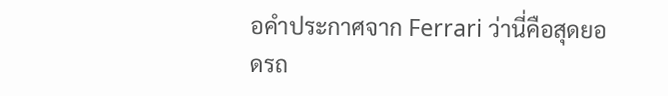อคำประกาศจาก Ferrari ว่านี่คือสุดยอดรถ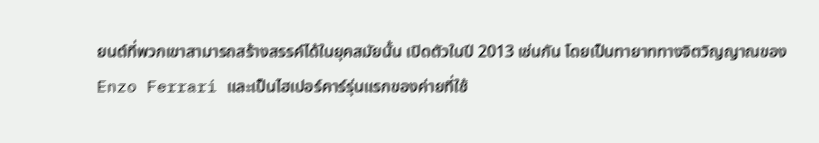ยนต์ที่พวกเขาสามารถสร้างสรรค์ได้ในยุคสมัยนั้น เปิดตัวในปี 2013 เช่นกัน โดยเป็นทายาททางจิตวิญญาณของ Enzo Ferrari และเป็นไฮเปอร์คาร์รุ่นแรกของค่ายที่ใช้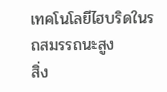เทคโนโลยีไฮบริดในรถสมรรถนะสูง
สิ่ง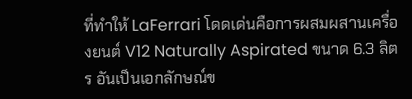ที่ทำให้ LaFerrari โดดเด่นคือการผสมผสานเครื่องยนต์ V12 Naturally Aspirated ขนาด 6.3 ลิตร อันเป็นเอกลักษณ์ข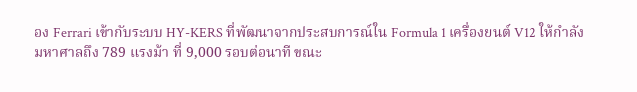อง Ferrari เข้ากับระบบ HY-KERS ที่พัฒนาจากประสบการณ์ใน Formula 1 เครื่องยนต์ V12 ให้กำลังมหาศาลถึง 789 แรงม้า ที่ 9,000 รอบต่อนาที ขณะ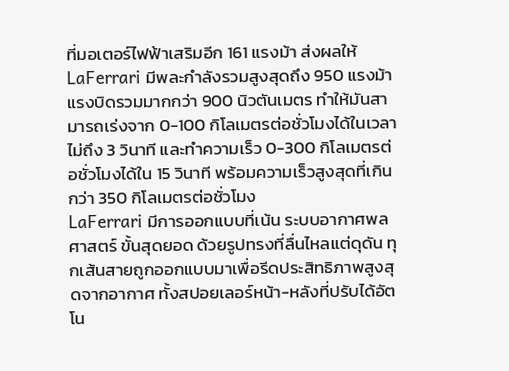ที่มอเตอร์ไฟฟ้าเสริมอีก 161 แรงม้า ส่งผลให้ LaFerrari มีพละกำลังรวมสูงสุดถึง 950 แรงม้า แรงบิดรวมมากกว่า 900 นิวตันเมตร ทำให้มันสามารถเร่งจาก 0-100 กิโลเมตรต่อชั่วโมงได้ในเวลาไม่ถึง 3 วินาที และทำความเร็ว 0-300 กิโลเมตรต่อชั่วโมงได้ใน 15 วินาที พร้อมความเร็วสูงสุดที่เกินกว่า 350 กิโลเมตรต่อชั่วโมง
LaFerrari มีการออกแบบที่เน้น ระบบอากาศพลศาสตร์ ขั้นสุดยอด ด้วยรูปทรงที่ลื่นไหลแต่ดุดัน ทุกเส้นสายถูกออกแบบมาเพื่อรีดประสิทธิภาพสูงสุดจากอากาศ ทั้งสปอยเลอร์หน้า-หลังที่ปรับได้อัตโน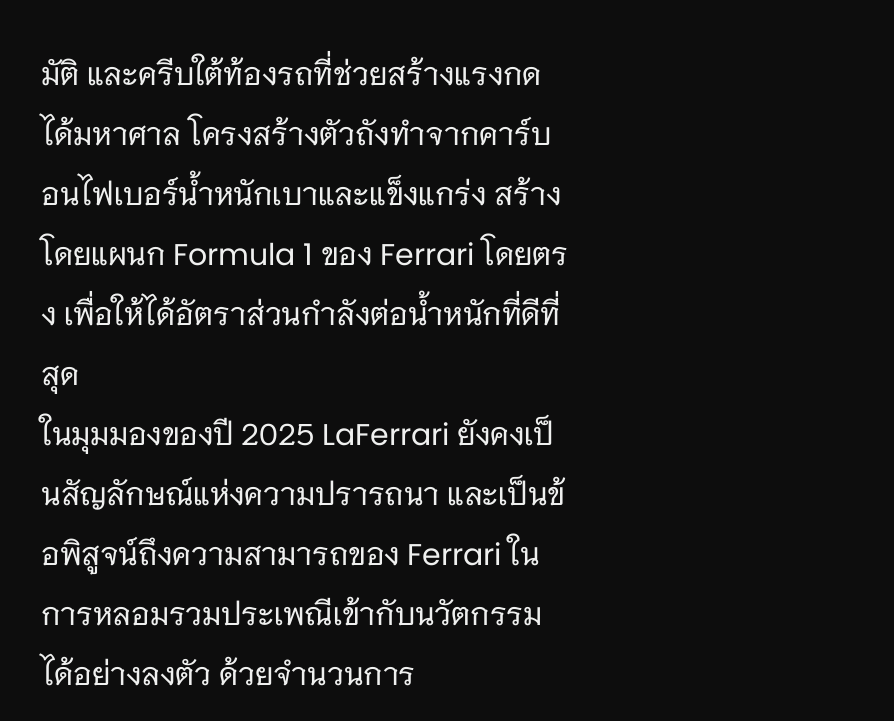มัติ และครีบใต้ท้องรถที่ช่วยสร้างแรงกดได้มหาศาล โครงสร้างตัวถังทำจากคาร์บอนไฟเบอร์น้ำหนักเบาและแข็งแกร่ง สร้างโดยแผนก Formula 1 ของ Ferrari โดยตรง เพื่อให้ได้อัตราส่วนกำลังต่อน้ำหนักที่ดีที่สุด
ในมุมมองของปี 2025 LaFerrari ยังคงเป็นสัญลักษณ์แห่งความปรารถนา และเป็นข้อพิสูจน์ถึงความสามารถของ Ferrari ในการหลอมรวมประเพณีเข้ากับนวัตกรรมได้อย่างลงตัว ด้วยจำนวนการ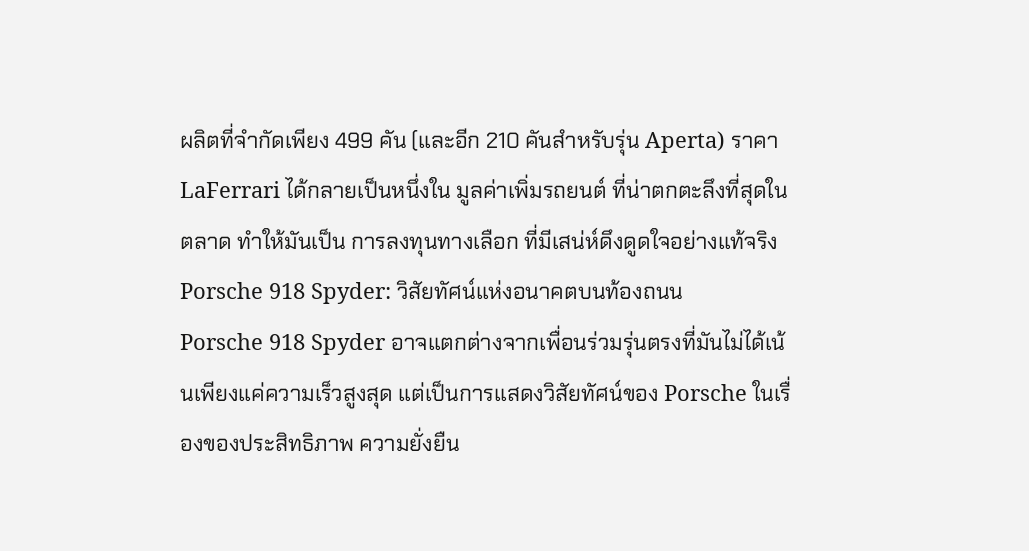ผลิตที่จำกัดเพียง 499 คัน (และอีก 210 คันสำหรับรุ่น Aperta) ราคา LaFerrari ได้กลายเป็นหนึ่งใน มูลค่าเพิ่มรถยนต์ ที่น่าตกตะลึงที่สุดในตลาด ทำให้มันเป็น การลงทุนทางเลือก ที่มีเสน่ห์ดึงดูดใจอย่างแท้จริง
Porsche 918 Spyder: วิสัยทัศน์แห่งอนาคตบนท้องถนน
Porsche 918 Spyder อาจแตกต่างจากเพื่อนร่วมรุ่นตรงที่มันไม่ได้เน้นเพียงแค่ความเร็วสูงสุด แต่เป็นการแสดงวิสัยทัศน์ของ Porsche ในเรื่องของประสิทธิภาพ ความยั่งยืน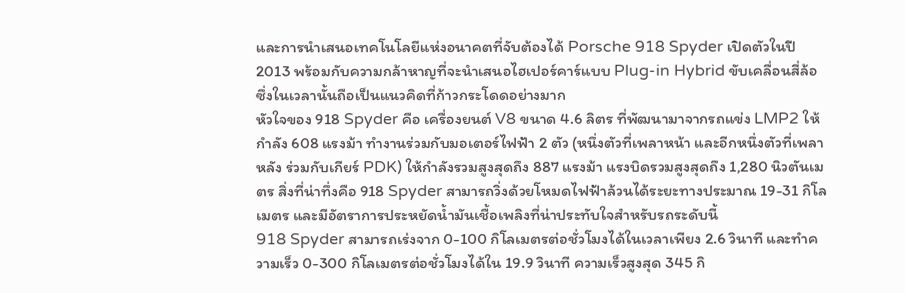และการนำเสนอเทคโนโลยีแห่งอนาคตที่จับต้องได้ Porsche 918 Spyder เปิดตัวในปี 2013 พร้อมกับความกล้าหาญที่จะนำเสนอไฮเปอร์คาร์แบบ Plug-in Hybrid ขับเคลื่อนสี่ล้อ ซึ่งในเวลานั้นถือเป็นแนวคิดที่ก้าวกระโดดอย่างมาก
หัวใจของ 918 Spyder คือ เครื่องยนต์ V8 ขนาด 4.6 ลิตร ที่พัฒนามาจากรถแข่ง LMP2 ให้กำลัง 608 แรงม้า ทำงานร่วมกับมอเตอร์ไฟฟ้า 2 ตัว (หนึ่งตัวที่เพลาหน้า และอีกหนึ่งตัวที่เพลาหลัง ร่วมกับเกียร์ PDK) ให้กำลังรวมสูงสุดถึง 887 แรงม้า แรงบิดรวมสูงสุดถึง 1,280 นิวตันเมตร สิ่งที่น่าทึ่งคือ 918 Spyder สามารถวิ่งด้วยโหมดไฟฟ้าล้วนได้ระยะทางประมาณ 19-31 กิโลเมตร และมีอัตราการประหยัดน้ำมันเชื้อเพลิงที่น่าประทับใจสำหรับรถระดับนี้
918 Spyder สามารถเร่งจาก 0-100 กิโลเมตรต่อชั่วโมงได้ในเวลาเพียง 2.6 วินาที และทำความเร็ว 0-300 กิโลเมตรต่อชั่วโมงได้ใน 19.9 วินาที ความเร็วสูงสุด 345 กิ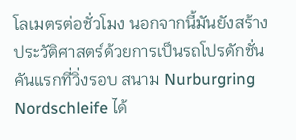โลเมตรต่อชั่วโมง นอกจากนี้มันยังสร้างประวัติศาสตร์ด้วยการเป็นรถโปรดักชั่นคันแรกที่วิ่งรอบ สนาม Nurburgring Nordschleife ได้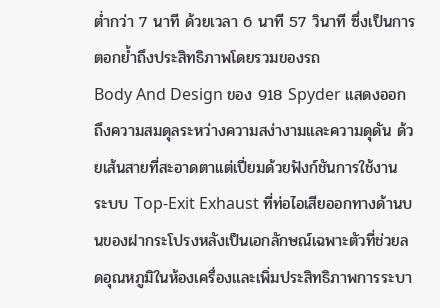ต่ำกว่า 7 นาที ด้วยเวลา 6 นาที 57 วินาที ซึ่งเป็นการตอกย้ำถึงประสิทธิภาพโดยรวมของรถ
Body And Design ของ 918 Spyder แสดงออกถึงความสมดุลระหว่างความสง่างามและความดุดัน ด้วยเส้นสายที่สะอาดตาแต่เปี่ยมด้วยฟังก์ชันการใช้งาน ระบบ Top-Exit Exhaust ที่ท่อไอเสียออกทางด้านบนของฝากระโปรงหลังเป็นเอกลักษณ์เฉพาะตัวที่ช่วยลดอุณหภูมิในห้องเครื่องและเพิ่มประสิทธิภาพการระบา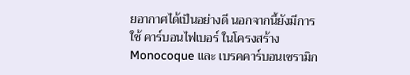ยอากาศได้เป็นอย่างดี นอกจากนี้ยังมีการใช้ คาร์บอนไฟเบอร์ ในโครงสร้าง Monocoque และ เบรคคาร์บอนเซรามิก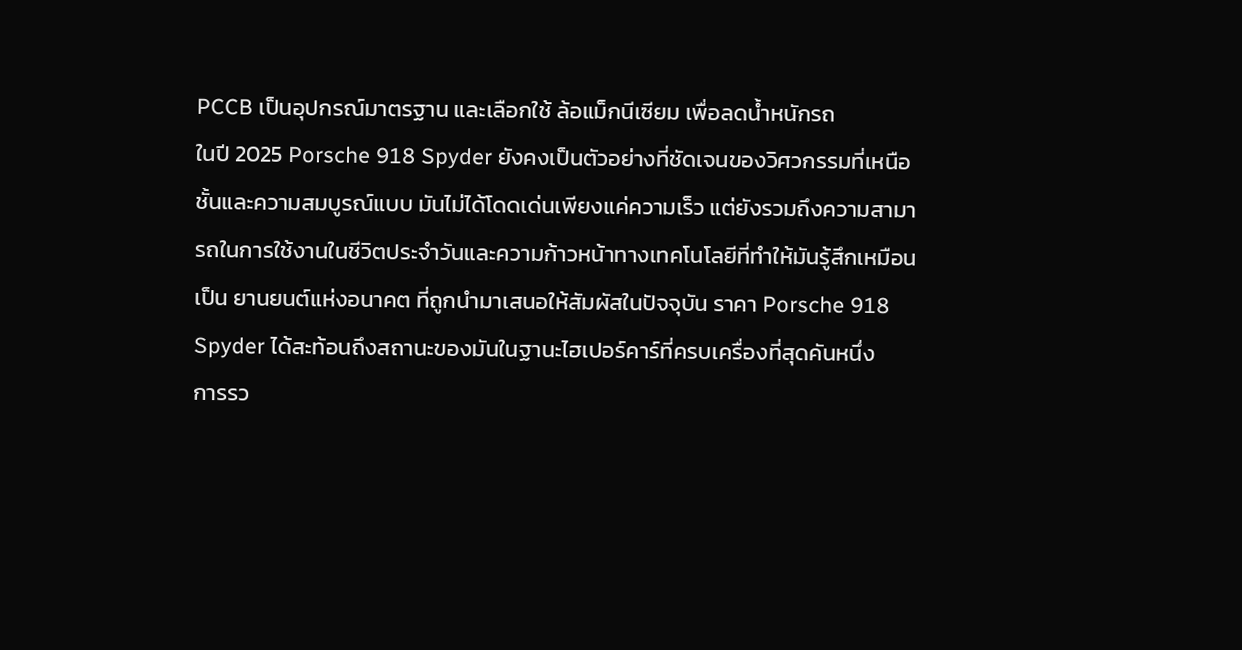PCCB เป็นอุปกรณ์มาตรฐาน และเลือกใช้ ล้อแม็กนีเซียม เพื่อลดน้ำหนักรถ
ในปี 2025 Porsche 918 Spyder ยังคงเป็นตัวอย่างที่ชัดเจนของวิศวกรรมที่เหนือชั้นและความสมบูรณ์แบบ มันไม่ได้โดดเด่นเพียงแค่ความเร็ว แต่ยังรวมถึงความสามารถในการใช้งานในชีวิตประจำวันและความก้าวหน้าทางเทคโนโลยีที่ทำให้มันรู้สึกเหมือนเป็น ยานยนต์แห่งอนาคต ที่ถูกนำมาเสนอให้สัมผัสในปัจจุบัน ราคา Porsche 918 Spyder ได้สะท้อนถึงสถานะของมันในฐานะไฮเปอร์คาร์ที่ครบเครื่องที่สุดคันหนึ่ง
การรว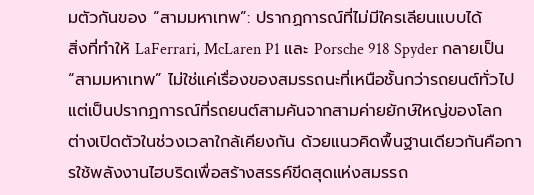มตัวกันของ “สามมหาเทพ”: ปรากฏการณ์ที่ไม่มีใครเลียนแบบได้
สิ่งที่ทำให้ LaFerrari, McLaren P1 และ Porsche 918 Spyder กลายเป็น “สามมหาเทพ” ไม่ใช่แค่เรื่องของสมรรถนะที่เหนือชั้นกว่ารถยนต์ทั่วไป แต่เป็นปรากฏการณ์ที่รถยนต์สามคันจากสามค่ายยักษ์ใหญ่ของโลก ต่างเปิดตัวในช่วงเวลาใกล้เคียงกัน ด้วยแนวคิดพื้นฐานเดียวกันคือการใช้พลังงานไฮบริดเพื่อสร้างสรรค์ขีดสุดแห่งสมรรถ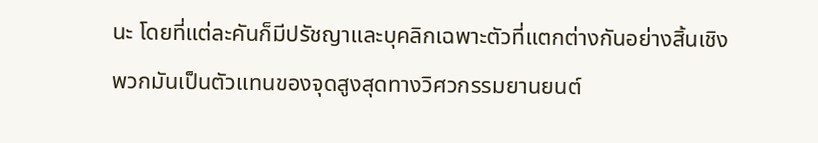นะ โดยที่แต่ละคันก็มีปรัชญาและบุคลิกเฉพาะตัวที่แตกต่างกันอย่างสิ้นเชิง
พวกมันเป็นตัวแทนของจุดสูงสุดทางวิศวกรรมยานยนต์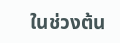ในช่วงต้น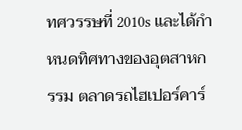ทศวรรษที่ 2010s และได้กำหนดทิศทางของอุตสาหกรรม ตลาดรถไฮเปอร์คาร์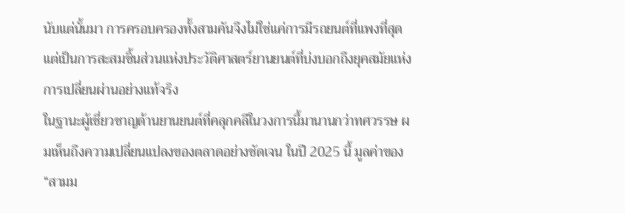นับแต่นั้นมา การครอบครองทั้งสามคันจึงไม่ใช่แค่การมีรถยนต์ที่แพงที่สุด แต่เป็นการสะสมชิ้นส่วนแห่งประวัติศาสตร์ยานยนต์ที่บ่งบอกถึงยุคสมัยแห่งการเปลี่ยนผ่านอย่างแท้จริง
ในฐานะผู้เชี่ยวชาญด้านยานยนต์ที่คลุกคลีในวงการนี้มานานกว่าทศวรรษ ผมเห็นถึงความเปลี่ยนแปลงของตลาดอย่างชัดเจน ในปี 2025 นี้ มูลค่าของ “สามม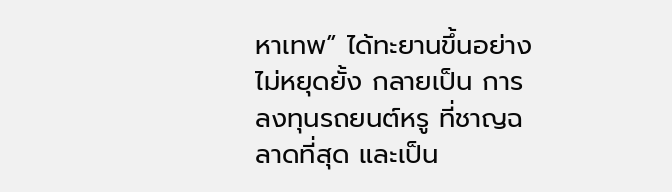หาเทพ” ได้ทะยานขึ้นอย่างไม่หยุดยั้ง กลายเป็น การลงทุนรถยนต์หรู ที่ชาญฉลาดที่สุด และเป็น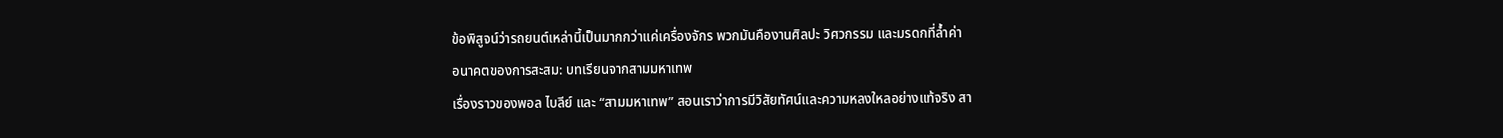ข้อพิสูจน์ว่ารถยนต์เหล่านี้เป็นมากกว่าแค่เครื่องจักร พวกมันคืองานศิลปะ วิศวกรรม และมรดกที่ล้ำค่า
อนาคตของการสะสม: บทเรียนจากสามมหาเทพ
เรื่องราวของพอล ไบลีย์ และ “สามมหาเทพ” สอนเราว่าการมีวิสัยทัศน์และความหลงใหลอย่างแท้จริง สา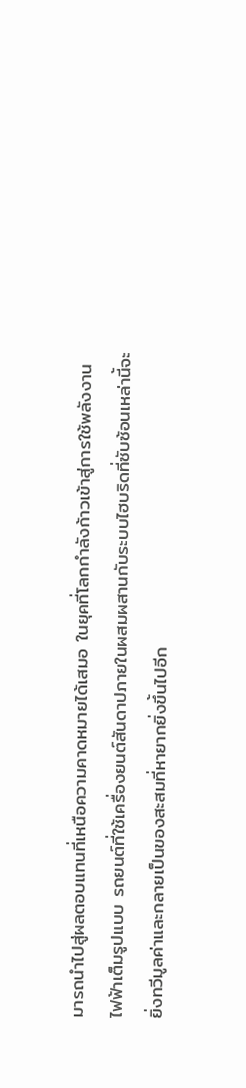มารถนำไปสู่ผลตอบแทนที่เหนือความคาดหมายได้เสมอ ในยุคที่โลกกำลังก้าวเข้าสู่การใช้พลังงานไฟฟ้าเต็มรูปแบบ รถยนต์ที่ใช้เครื่องยนต์สันดาปภายในผสมผสานกับระบบไฮบริดที่ซับซ้อนเหล่านี้จะยิ่งทวีมูลค่าและกลายเป็นของสะสมที่หายากยิ่งขึ้นไปอีก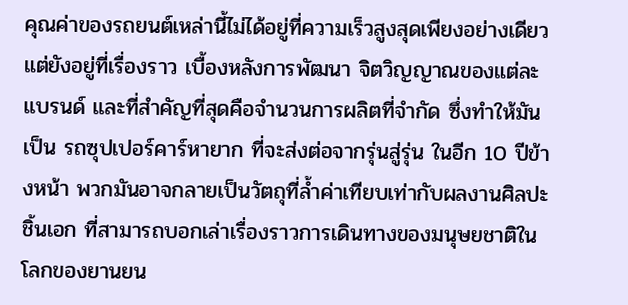คุณค่าของรถยนต์เหล่านี้ไม่ได้อยู่ที่ความเร็วสูงสุดเพียงอย่างเดียว แต่ยังอยู่ที่เรื่องราว เบื้องหลังการพัฒนา จิตวิญญาณของแต่ละแบรนด์ และที่สำคัญที่สุดคือจำนวนการผลิตที่จำกัด ซึ่งทำให้มันเป็น รถซุปเปอร์คาร์หายาก ที่จะส่งต่อจากรุ่นสู่รุ่น ในอีก 10 ปีข้างหน้า พวกมันอาจกลายเป็นวัตถุที่ล้ำค่าเทียบเท่ากับผลงานศิลปะชิ้นเอก ที่สามารถบอกเล่าเรื่องราวการเดินทางของมนุษยชาติในโลกของยานยน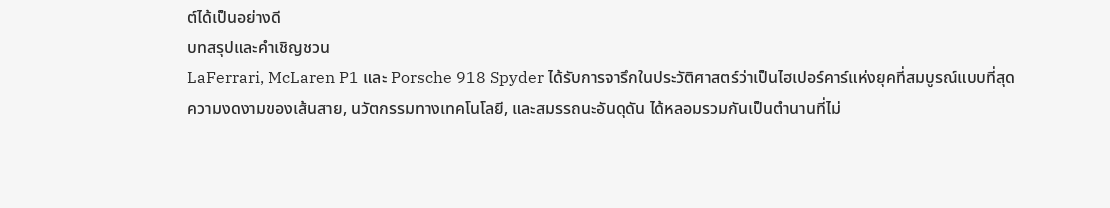ต์ได้เป็นอย่างดี
บทสรุปและคำเชิญชวน
LaFerrari, McLaren P1 และ Porsche 918 Spyder ได้รับการจารึกในประวัติศาสตร์ว่าเป็นไฮเปอร์คาร์แห่งยุคที่สมบูรณ์แบบที่สุด ความงดงามของเส้นสาย, นวัตกรรมทางเทคโนโลยี, และสมรรถนะอันดุดัน ได้หลอมรวมกันเป็นตำนานที่ไม่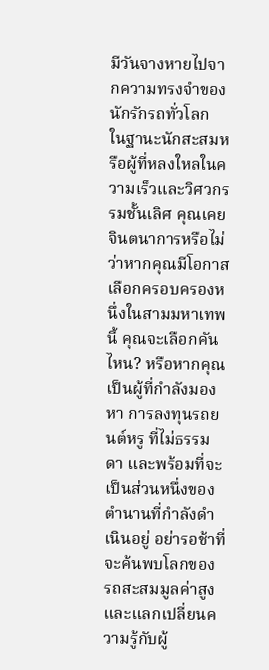มีวันจางหายไปจากความทรงจำของนักรักรถทั่วโลก
ในฐานะนักสะสมหรือผู้ที่หลงใหลในความเร็วและวิศวกรรมชั้นเลิศ คุณเคยจินตนาการหรือไม่ว่าหากคุณมีโอกาสเลือกครอบครองหนึ่งในสามมหาเทพนี้ คุณจะเลือกคันไหน? หรือหากคุณเป็นผู้ที่กำลังมองหา การลงทุนรถยนต์หรู ที่ไม่ธรรมดา และพร้อมที่จะเป็นส่วนหนึ่งของตำนานที่กำลังดำเนินอยู่ อย่ารอช้าที่จะค้นพบโลกของ รถสะสมมูลค่าสูง และแลกเปลี่ยนความรู้กับผู้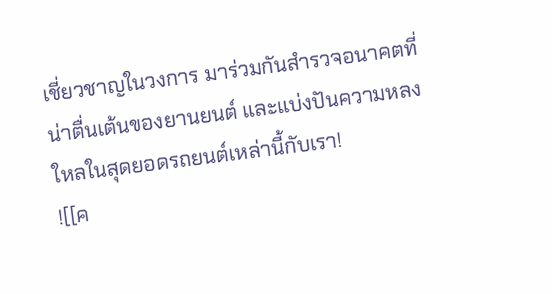เชี่ยวชาญในวงการ มาร่วมกันสำรวจอนาคตที่น่าตื่นเต้นของยานยนต์ และแบ่งปันความหลงใหลในสุดยอดรถยนต์เหล่านี้กับเรา!
![[ค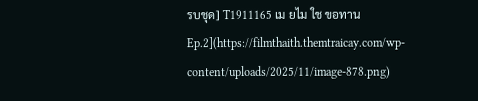รบชุด] T1911165 เม ยไม ใช ขอทาน Ep.2](https://filmthaith.themtraicay.com/wp-content/uploads/2025/11/image-878.png)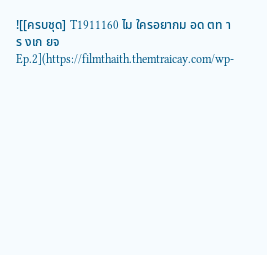![[ครบชุด] T1911160 ไม ใครอยากม อด ตท าร งเก ยจ Ep.2](https://filmthaith.themtraicay.com/wp-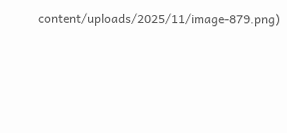content/uploads/2025/11/image-879.png)